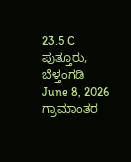23.5 C
ಪುತ್ತೂರು, ಬೆಳ್ತಂಗಡಿ
June 8, 2026
ಗ್ರಾಮಾಂತರ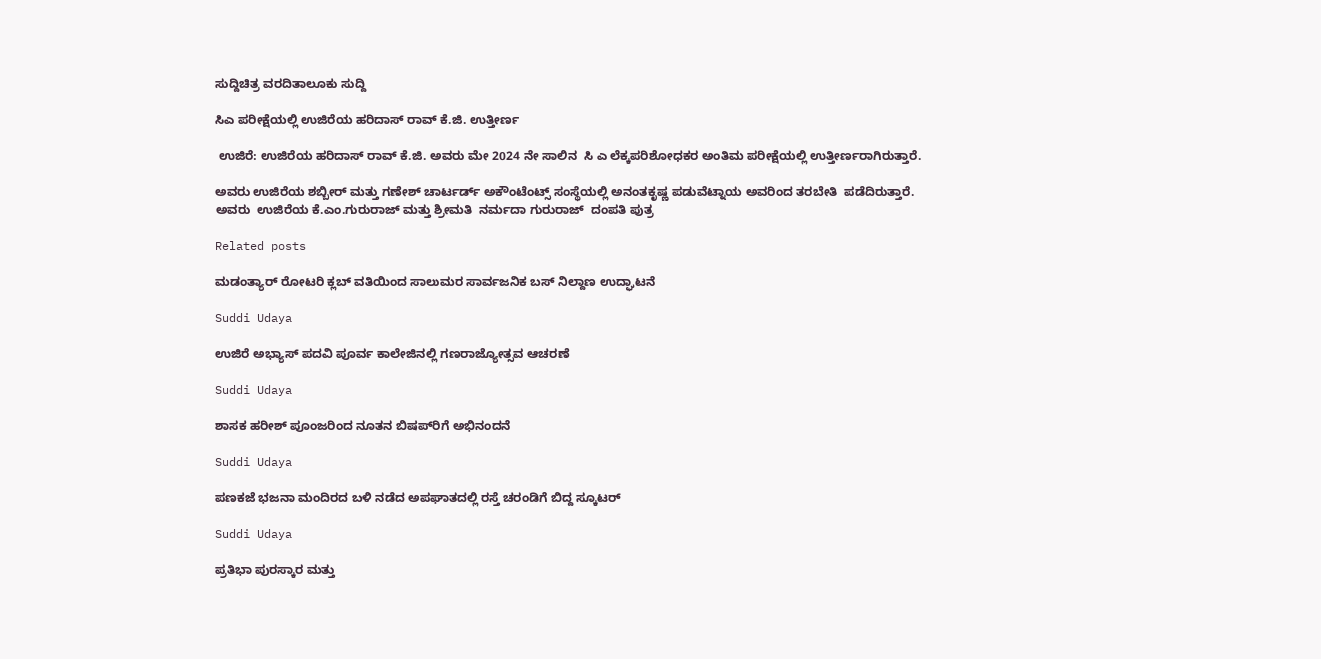ಸುದ್ದಿಚಿತ್ರ ವರದಿತಾಲೂಕು ಸುದ್ದಿ

ಸಿಎ ಪರೀಕ್ಷೆಯಲ್ಲಿ ಉಜಿರೆಯ ಹರಿದಾಸ್ ರಾವ್ ಕೆ.ಜಿ. ಉತ್ತೀರ್ಣ

 ಉಜಿರೆ: ಉಜಿರೆಯ ಹರಿದಾಸ್ ರಾವ್ ಕೆ.ಜಿ. ಅವರು ಮೇ 2024 ನೇ ಸಾಲಿನ  ಸಿ ಎ ಲೆಕ್ಕಪರಿಶೋಧಕರ ಅಂತಿಮ ಪರೀಕ್ಷೆಯಲ್ಲಿ ಉತ್ತೀರ್ಣರಾಗಿರುತ್ತಾರೆ.

ಅವರು ಉಜಿರೆಯ ಶಬ್ಬೀರ್ ಮತ್ತು ಗಣೇಶ್ ಚಾರ್ಟರ್ಡ್ ಅಕೌಂಟೆಂಟ್ಸ್ ಸಂಸ್ಥೆಯಲ್ಲಿ ಅನಂತಕೃಷ್ಣ ಪಡುವೆಟ್ನಾಯ ಅವರಿಂದ ತರಬೇತಿ  ಪಡೆದಿರುತ್ತಾರೆ.  ಅವರು  ಉಜಿರೆಯ ಕೆ.ಎಂ.ಗುರುರಾಜ್ ಮತ್ತು ಶ್ರೀಮತಿ  ನರ್ಮದಾ ಗುರುರಾಜ್  ದಂಪತಿ ಪುತ್ರ

Related posts

ಮಡಂತ್ಯಾರ್ ರೋಟರಿ ಕ್ಲಬ್ ವತಿಯಿಂದ ಸಾಲುಮರ ಸಾರ್ವಜನಿಕ ಬಸ್ ನಿಲ್ದಾಣ ಉದ್ಘಾಟನೆ

Suddi Udaya

ಉಜಿರೆ ಅಭ್ಯಾಸ್‌ ಪದವಿ ಪೂರ್ವ ಕಾಲೇಜಿನಲ್ಲಿ ಗಣರಾಜ್ಯೋತ್ಸವ ಆಚರಣೆ

Suddi Udaya

ಶಾಸಕ ಹರೀಶ್ ಪೂಂಜರಿಂದ ನೂತನ ಬಿಷಪ್‌ರಿಗೆ ಅಭಿನಂದನೆ

Suddi Udaya

ಪಣಕಜೆ ‌ಭಜನಾ ಮಂದಿರದ ಬಳಿ ನಡೆದ ಅಪಘಾತದಲ್ಲಿ ರಸ್ತೆ ಚರಂಡಿಗೆ ಬಿದ್ದ ಸ್ಕೂಟರ್

Suddi Udaya

ಪ್ರತಿಭಾ ಪುರಸ್ಕಾರ ಮತ್ತು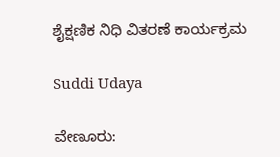ಶೈಕ್ಷಣಿಕ ನಿಧಿ ವಿತರಣೆ ಕಾರ್ಯಕ್ರಮ

Suddi Udaya

ವೇಣೂರು: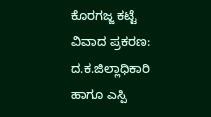ಕೊರಗಜ್ಜ ಕಟ್ಟೆ ವಿವಾದ ಪ್ರಕರಣ: ದ.ಕ.ಜಿಲ್ಲಾಧಿಕಾರಿ ಹಾಗೂ ಎಸ್ಪಿ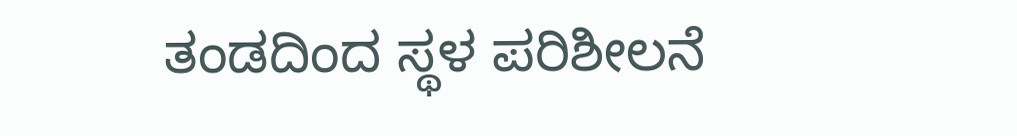ತಂಡದಿಂದ ಸ್ಥಳ ಪರಿಶೀಲನೆ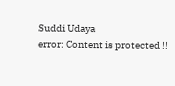Suddi Udaya
error: Content is protected !!